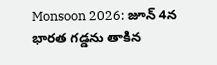Monsoon 2026: జూన్ 4న భారత గడ్డను తాకిన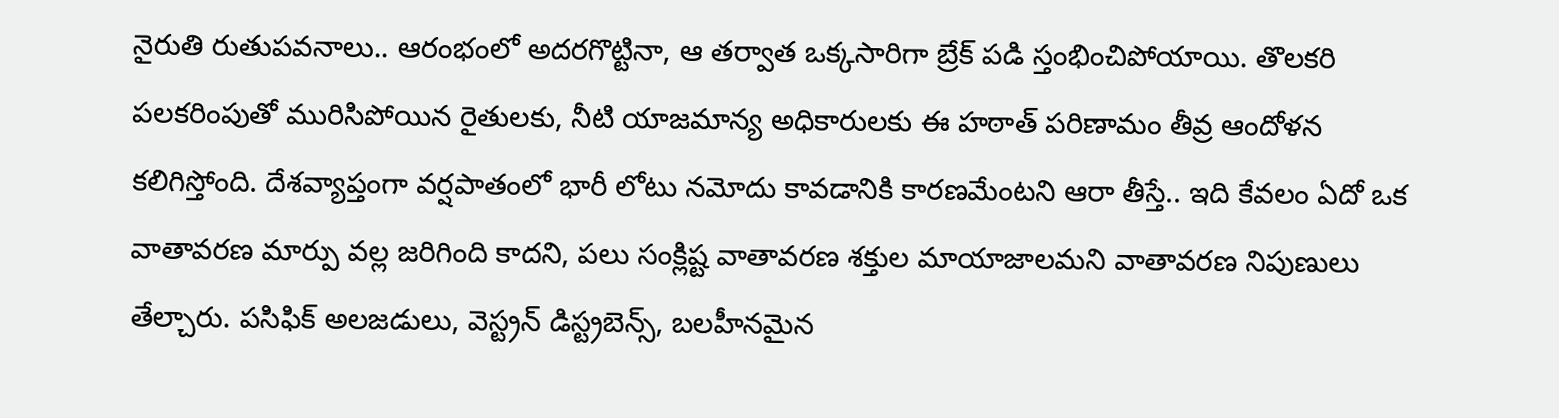నైరుతి రుతుపవనాలు.. ఆరంభంలో అదరగొట్టినా, ఆ తర్వాత ఒక్కసారిగా బ్రేక్ పడి స్తంభించిపోయాయి. తొలకరి పలకరింపుతో మురిసిపోయిన రైతులకు, నీటి యాజమాన్య అధికారులకు ఈ హఠాత్ పరిణామం తీవ్ర ఆందోళన కలిగిస్తోంది. దేశవ్యాప్తంగా వర్షపాతంలో భారీ లోటు నమోదు కావడానికి కారణమేంటని ఆరా తీస్తే.. ఇది కేవలం ఏదో ఒక వాతావరణ మార్పు వల్ల జరిగింది కాదని, పలు సంక్లిష్ట వాతావరణ శక్తుల మాయాజాలమని వాతావరణ నిపుణులు తేల్చారు. పసిఫిక్ అలజడులు, వెస్ట్రన్ డిస్ట్రబెన్స్, బలహీనమైన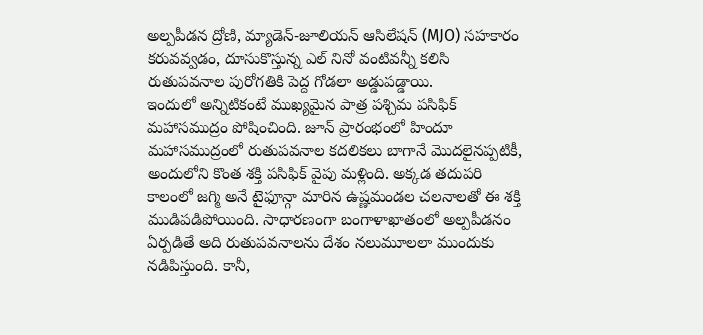అల్పపీడన ద్రోణి, మ్యాడెన్-జూలియన్ ఆసిలేషన్ (MJO) సహకారం కరువవ్వడం, దూసుకొస్తున్న ఎల్ నినో వంటివన్నీ కలిసి రుతుపవనాల పురోగతికి పెద్ద గోడలా అడ్డుపడ్డాయి.
ఇందులో అన్నిటికంటే ముఖ్యమైన పాత్ర పశ్చిమ పసిఫిక్ మహాసముద్రం పోషించింది. జూన్ ప్రారంభంలో హిందూ మహాసముద్రంలో రుతుపవనాల కదలికలు బాగానే మొదలైనప్పటికీ, అందులోని కొంత శక్తి పసిఫిక్ వైపు మళ్లింది. అక్కడ తదుపరి కాలంలో జగ్మి అనే టైఫూన్గా మారిన ఉష్ణమండల చలనాలతో ఈ శక్తి ముడిపడిపోయింది. సాధారణంగా బంగాళాఖాతంలో అల్పపీడనం ఏర్పడితే అది రుతుపవనాలను దేశం నలుమూలలా ముందుకు నడిపిస్తుంది. కానీ,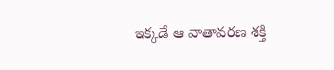ఇక్కడే ఆ వాతావరణ శక్తి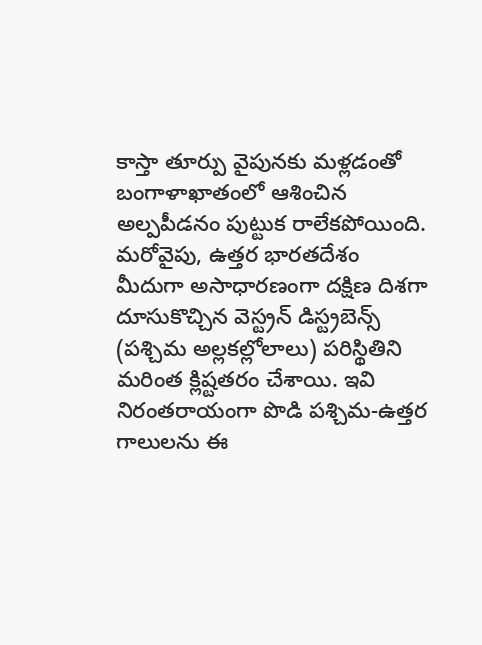కాస్తా తూర్పు వైపునకు మళ్లడంతో బంగాళాఖాతంలో ఆశించిన అల్పపీడనం పుట్టుక రాలేకపోయింది. మరోవైపు, ఉత్తర భారతదేశం మీదుగా అసాధారణంగా దక్షిణ దిశగా దూసుకొచ్చిన వెస్ట్రన్ డిస్ట్రబెన్స్ (పశ్చిమ అల్లకల్లోలాలు) పరిస్థితిని మరింత క్లిష్టతరం చేశాయి. ఇవి నిరంతరాయంగా పొడి పశ్చిమ-ఉత్తర గాలులను ఈ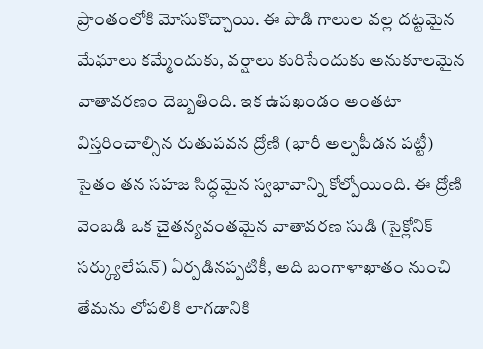ప్రాంతంలోకి మోసుకొచ్చాయి. ఈ పొడి గాలుల వల్ల దట్టమైన మేఘాలు కమ్మేందుకు, వర్షాలు కురిసేందుకు అనుకూలమైన వాతావరణం దెబ్బతింది. ఇక ఉపఖండం అంతటా విస్తరించాల్సిన రుతుపవన ద్రోణి (భారీ అల్పపీడన పట్టీ) సైతం తన సహజ సిద్ధమైన స్వభావాన్ని కోల్పోయింది. ఈ ద్రోణి వెంబడి ఒక చైతన్యవంతమైన వాతావరణ సుడి (సైక్లోనిక్ సర్క్యులేషన్) ఏర్పడినప్పటికీ, అది బంగాళాఖాతం నుంచి తేమను లోపలికి లాగడానికి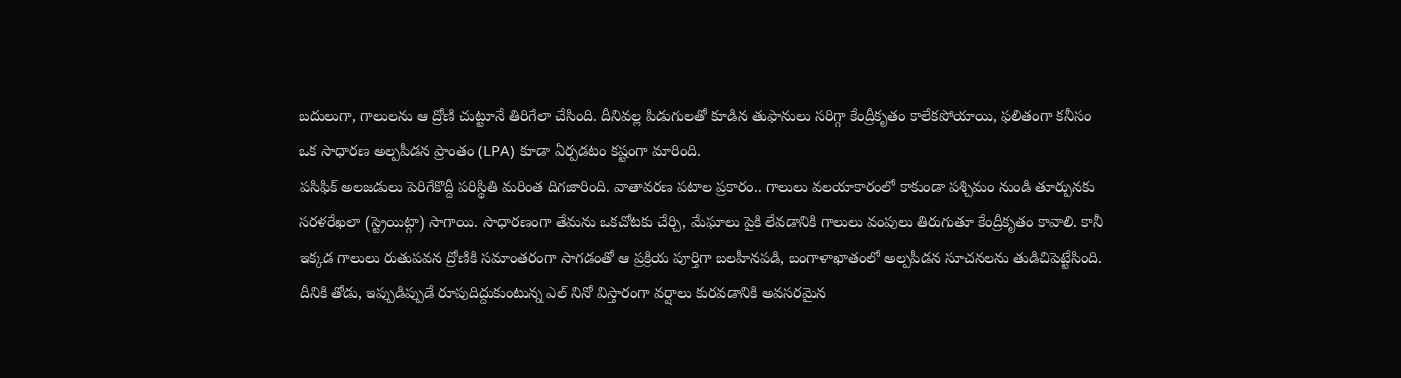బదులుగా, గాలులను ఆ ద్రోణి చుట్టూనే తిరిగేలా చేసింది. దీనివల్ల పిడుగులతో కూడిన తుఫానులు సరిగ్గా కేంద్రీకృతం కాలేకపోయాయి, ఫలితంగా కనీసం ఒక సాధారణ అల్పపీడన ప్రాంతం (LPA) కూడా ఏర్పడటం కష్టంగా మారింది.
పసిఫిక్ అలజడులు పెరిగేకొద్దీ పరిస్థితి మరింత దిగజారింది. వాతావరణ పటాల ప్రకారం.. గాలులు వలయాకారంలో కాకుండా పశ్చిమం నుండి తూర్పునకు సరళరేఖలా (స్ట్రెయిట్గా) సాగాయి. సాధారణంగా తేమను ఒకచోటకు చేర్చి, మేఘాలు పైకి లేవడానికి గాలులు వంపులు తిరుగుతూ కేంద్రీకృతం కావాలి. కానీ ఇక్కడ గాలులు రుతుపవన ద్రోణికి సమాంతరంగా సాగడంతో ఆ ప్రక్రియ పూర్తిగా బలహీనపడి, బంగాళాఖాతంలో అల్పపీడన సూచనలను తుడిచిపెట్టేసింది. దీనికి తోడు, ఇప్పుడిప్పుడే రూపుదిద్దుకుంటున్న ఎల్ నినో విస్తారంగా వర్షాలు కురవడానికి అవసరమైన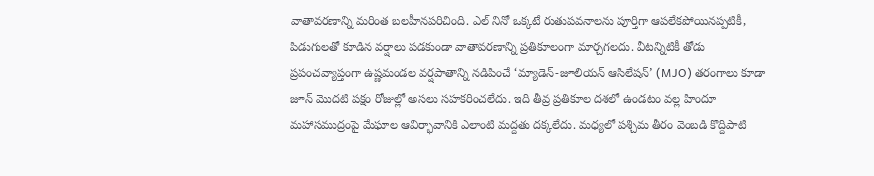వాతావరణాన్ని మరింత బలహీనపరిచింది. ఎల్ నినో ఒక్కటే రుతుపవనాలను పూర్తిగా ఆపలేకపోయినప్పటికీ, పిడుగులతో కూడిన వర్షాలు పడకుండా వాతావరణాన్ని ప్రతికూలంగా మార్చగలదు. వీటన్నిటికీ తోడు ప్రపంచవ్యాప్తంగా ఉష్ణమండల వర్షపాతాన్ని నడిపించే ‘మ్యాడెన్-జూలియన్ ఆసిలేషన్’ (MJO) తరంగాలు కూడా జూన్ మొదటి పక్షం రోజుల్లో అసలు సహకరించలేదు. ఇది తీవ్ర ప్రతికూల దశలో ఉండటం వల్ల హిందూ మహాసముద్రంపై మేఘాల ఆవిర్భావానికి ఎలాంటి మద్దతు దక్కలేదు. మధ్యలో పశ్చిమ తీరం వెంబడి కొద్దిపాటి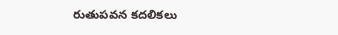రుతుపవన కదలికలు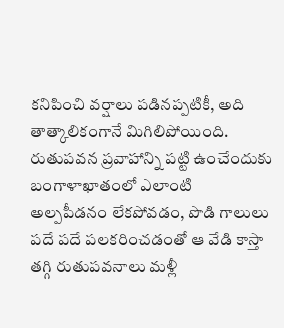కనిపించి వర్షాలు పడినప్పటికీ, అది తాత్కాలికంగానే మిగిలిపోయింది. రుతుపవన ప్రవాహాన్ని పట్టి ఉంచేందుకు బంగాళాఖాతంలో ఎలాంటి అల్పపీడనం లేకపోవడం, పొడి గాలులు పదే పదే పలకరించడంతో ఆ వేడి కాస్తా తగ్గి రుతుపవనాలు మళ్లీ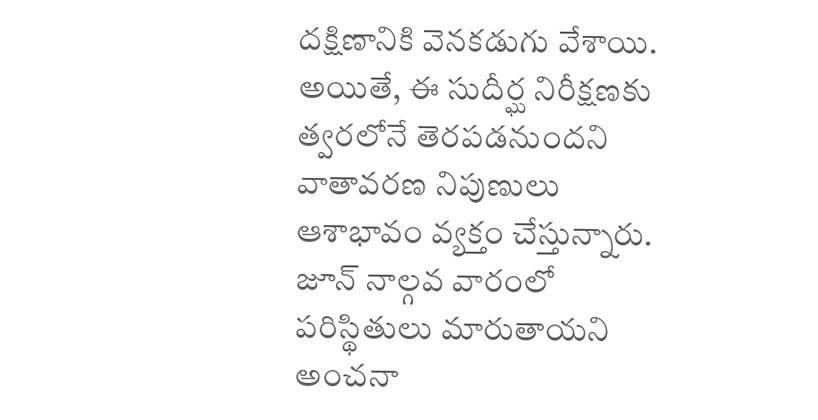దక్షిణానికి వెనకడుగు వేశాయి.
అయితే, ఈ సుదీర్ఘ నిరీక్షణకు త్వరలోనే తెరపడనుందని వాతావరణ నిపుణులు ఆశాభావం వ్యక్తం చేస్తున్నారు. జూన్ నాల్గవ వారంలో పరిస్థితులు మారుతాయని అంచనా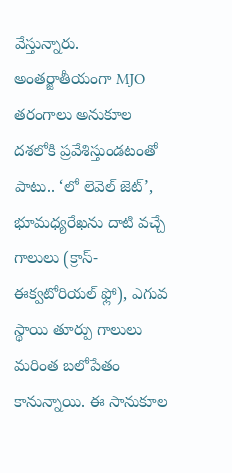వేస్తున్నారు. అంతర్జాతీయంగా MJO తరంగాలు అనుకూల దశలోకి ప్రవేశిస్తుండటంతో పాటు.. ‘లో లెవెల్ జెట్’, భూమధ్యరేఖను దాటి వచ్చే గాలులు (క్రాస్-ఈక్వటోరియల్ ఫ్లో), ఎగువ స్థాయి తూర్పు గాలులు మరింత బలోపేతం కానున్నాయి. ఈ సానుకూల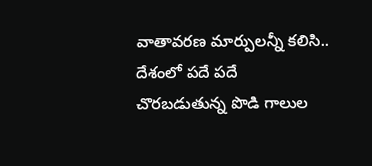వాతావరణ మార్పులన్నీ కలిసి.. దేశంలో పదే పదే చొరబడుతున్న పొడి గాలుల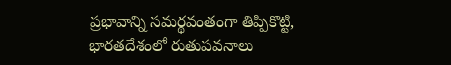ప్రభావాన్ని సమర్థవంతంగా తిప్పికొట్టి, భారతదేశంలో రుతుపవనాలు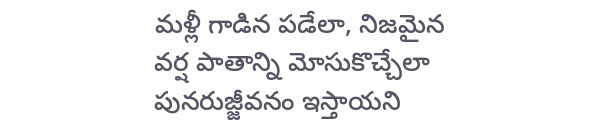మళ్లీ గాడిన పడేలా, నిజమైన వర్ష పాతాన్ని మోసుకొచ్చేలా పునరుజ్జీవనం ఇస్తాయని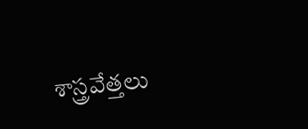శాస్త్రవేత్తలు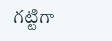గట్టిగా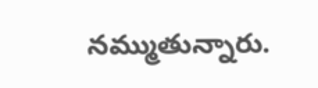నమ్ముతున్నారు.